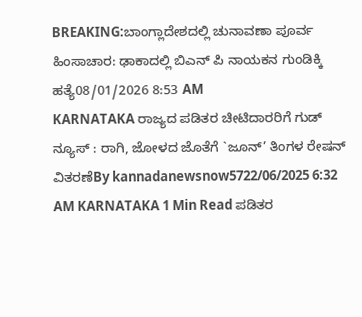BREAKING:ಬಾಂಗ್ಲಾದೇಶದಲ್ಲಿ ಚುನಾವಣಾ ಪೂರ್ವ ಹಿಂಸಾಚಾರ: ಢಾಕಾದಲ್ಲಿ ಬಿಎನ್ ಪಿ ನಾಯಕನ ಗುಂಡಿಕ್ಕಿ ಹತ್ಯೆ08/01/2026 8:53 AM
KARNATAKA ರಾಜ್ಯದ ಪಡಿತರ ಚೀಟಿದಾರರಿಗೆ ಗುಡ್ ನ್ಯೂಸ್ : ರಾಗಿ, ಜೋಳದ ಜೊತೆಗೆ `ಜೂನ್’ ತಿಂಗಳ ರೇಷನ್ ವಿತರಣೆBy kannadanewsnow5722/06/2025 6:32 AM KARNATAKA 1 Min Read ಪಡಿತರ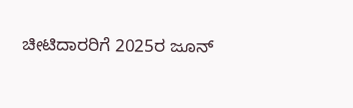ಚೀಟಿದಾರರಿಗೆ 2025ರ ಜೂನ್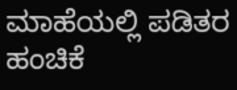ಮಾಹೆಯಲ್ಲಿ ಪಡಿತರ ಹಂಚಿಕೆ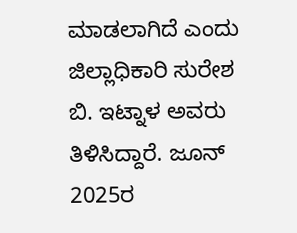ಮಾಡಲಾಗಿದೆ ಎಂದು ಜಿಲ್ಲಾಧಿಕಾರಿ ಸುರೇಶ ಬಿ. ಇಟ್ನಾಳ ಅವರು ತಿಳಿಸಿದ್ದಾರೆ. ಜೂನ್ 2025ರ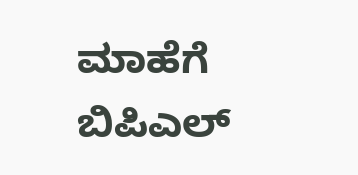ಮಾಹೆಗೆ ಬಿಪಿಎಲ್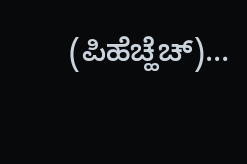(ಪಿಹೆಚ್ಹೆಚ್)…